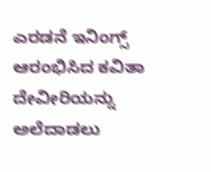ಎರಡನೆ ಇನಿಂಗ್ಸ್ ಆರಂಭಿಸಿದ ಕವಿತಾ
ದೇವೀರಿಯನ್ನು ಅಲೆದಾಡಲು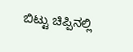ಬಿಟ್ಟು ಚಿಪ್ಪಿನಲ್ಲಿ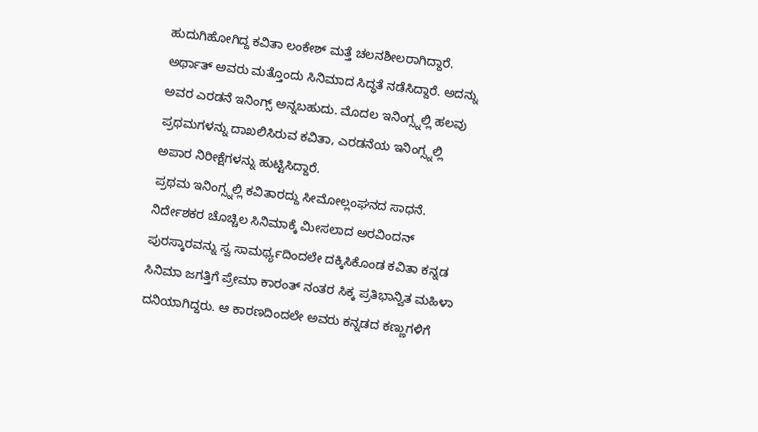ಹುದುಗಿಹೋಗಿದ್ದ ಕವಿತಾ ಲಂಕೇಶ್ ಮತ್ತೆ ಚಲನಶೀಲರಾಗಿದ್ದಾರೆ. ಅರ್ಥಾತ್ ಅವರು ಮತ್ತೊಂದು ಸಿನಿಮಾದ ಸಿದ್ಧತೆ ನಡೆಸಿದ್ದಾರೆ. ಅದನ್ನು ಅವರ ಎರಡನೆ ಇನಿಂಗ್ಸ್ ಅನ್ನಬಹುದು. ಮೊದಲ ಇನಿಂಗ್ಸ್ನಲ್ಲಿ ಹಲವು ಪ್ರಥಮಗಳನ್ನು ದಾಖಲಿಸಿರುವ ಕವಿತಾ, ಎರಡನೆಯ ಇನಿಂಗ್ಸ್ನಲ್ಲಿ ಅಪಾರ ನಿರೀಕ್ಷೆಗಳನ್ನು ಹುಟ್ಟಿಸಿದ್ದಾರೆ.
ಪ್ರಥಮ ಇನಿಂಗ್ಸ್ನಲ್ಲಿ ಕವಿತಾರದ್ದು ಸೀಮೋಲ್ಲಂಘನದ ಸಾಧನೆ. ನಿರ್ದೇಶಕರ ಚೊಚ್ಚಿಲ ಸಿನಿಮಾಕ್ಕೆ ಮೀಸಲಾದ ಅರವಿಂದನ್ ಪುರಸ್ಕಾರವನ್ನು ಸ್ವ ಸಾಮರ್ಥ್ಯದಿಂದಲೇ ದಕ್ಕಿಸಿಕೊಂಡ ಕವಿತಾ ಕನ್ನಡ ಸಿನಿಮಾ ಜಗತ್ತಿಗೆ ಪ್ರೇಮಾ ಕಾರಂತ್ ನಂತರ ಸಿಕ್ಕ ಪ್ರತಿಭಾನ್ವಿತ ಮಹಿಳಾ ದನಿಯಾಗಿದ್ದರು. ಆ ಕಾರಣದಿಂದಲೇ ಅವರು ಕನ್ನಡದ ಕಣ್ಣುಗಳಿಗೆ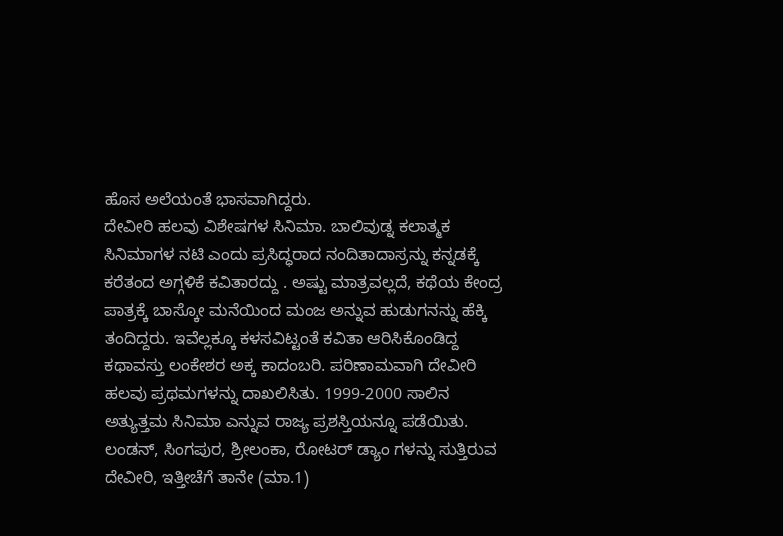ಹೊಸ ಅಲೆಯಂತೆ ಭಾಸವಾಗಿದ್ದರು.
ದೇವೀರಿ ಹಲವು ವಿಶೇಷಗಳ ಸಿನಿಮಾ. ಬಾಲಿವುಡ್ನ ಕಲಾತ್ಮಕ ಸಿನಿಮಾಗಳ ನಟಿ ಎಂದು ಪ್ರಸಿದ್ಧರಾದ ನಂದಿತಾದಾಸ್ರನ್ನು ಕನ್ನಡಕ್ಕೆ ಕರೆತಂದ ಅಗ್ಗಳಿಕೆ ಕವಿತಾರದ್ದು . ಅಷ್ಟು ಮಾತ್ರವಲ್ಲದೆ, ಕಥೆಯ ಕೇಂದ್ರ ಪಾತ್ರಕ್ಕೆ ಬಾಸ್ಕೋ ಮನೆಯಿಂದ ಮಂಜ ಅನ್ನುವ ಹುಡುಗನನ್ನು ಹೆಕ್ಕಿ ತಂದಿದ್ದರು. ಇವೆಲ್ಲಕ್ಕೂ ಕಳಸವಿಟ್ಟಂತೆ ಕವಿತಾ ಆರಿಸಿಕೊಂಡಿದ್ದ ಕಥಾವಸ್ತು ಲಂಕೇಶರ ಅಕ್ಕ ಕಾದಂಬರಿ. ಪರಿಣಾಮವಾಗಿ ದೇವೀರಿ ಹಲವು ಪ್ರಥಮಗಳನ್ನು ದಾಖಲಿಸಿತು. 1999-2000 ಸಾಲಿನ ಅತ್ಯುತ್ತಮ ಸಿನಿಮಾ ಎನ್ನುವ ರಾಜ್ಯ ಪ್ರಶಸ್ತಿಯನ್ನೂ ಪಡೆಯಿತು.
ಲಂಡನ್, ಸಿಂಗಪುರ, ಶ್ರೀಲಂಕಾ, ರೋಟರ್ ಡ್ಯಾಂ ಗಳನ್ನು ಸುತ್ತಿರುವ ದೇವೀರಿ, ಇತ್ತೀಚೆಗೆ ತಾನೇ (ಮಾ.1)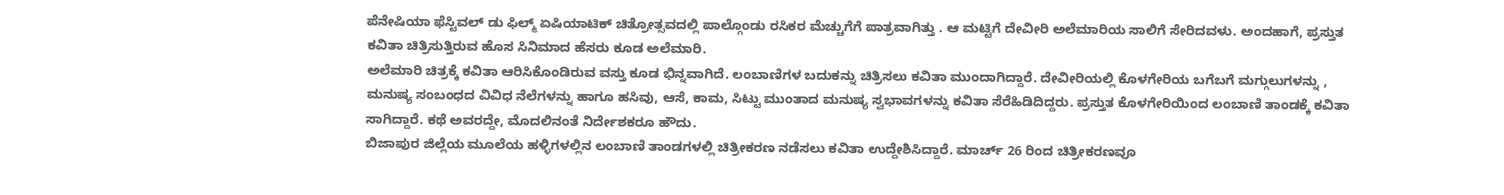ಪೆನೇಷಿಯಾ ಫೆಸ್ಟಿವಲ್ ಡು ಫಿಲ್ಮ್ ಏಷಿಯಾಟಿಕ್ ಚಿತ್ರೋತ್ಸವದಲ್ಲಿ ಪಾಲ್ಗೊಂಡು ರಸಿಕರ ಮೆಚ್ಚುಗೆಗೆ ಪಾತ್ರವಾಗಿತ್ತು . ಆ ಮಟ್ಟಿಗೆ ದೇವೀರಿ ಅಲೆಮಾರಿಯ ಸಾಲಿಗೆ ಸೇರಿದವಳು. ಅಂದಹಾಗೆ, ಪ್ರಸ್ತುತ ಕವಿತಾ ಚಿತ್ರಿಸುತ್ತಿರುವ ಹೊಸ ಸಿನಿಮಾದ ಹೆಸರು ಕೂಡ ಅಲೆಮಾರಿ.
ಅಲೆಮಾರಿ ಚಿತ್ರಕ್ಕೆ ಕವಿತಾ ಆರಿಸಿಕೊಂಡಿರುವ ವಸ್ತು ಕೂಡ ಭಿನ್ನವಾಗಿದೆ. ಲಂಬಾಣಿಗಳ ಬದುಕನ್ನು ಚಿತ್ರಿಸಲು ಕವಿತಾ ಮುಂದಾಗಿದ್ದಾರೆ. ದೇವೀರಿಯಲ್ಲಿ ಕೊಳಗೇರಿಯ ಬಗೆಬಗೆ ಮಗ್ಗುಲುಗಳನ್ನು , ಮನುಷ್ಯ ಸಂಬಂಧದ ವಿವಿಧ ನೆಲೆಗಳನ್ನು ಹಾಗೂ ಹಸಿವು, ಆಸೆ, ಕಾಮ, ಸಿಟ್ಟು ಮುಂತಾದ ಮನುಷ್ಯ ಸ್ವಭಾವಗಳನ್ನು ಕವಿತಾ ಸೆರೆಹಿಡಿದಿದ್ದರು. ಪ್ರಸ್ತುತ ಕೊಳಗೇರಿಯಿಂದ ಲಂಬಾಣಿ ತಾಂಡಕ್ಕೆ ಕವಿತಾ ಸಾಗಿದ್ದಾರೆ. ಕಥೆ ಅವರದ್ದೇ, ಮೊದಲಿನಂತೆ ನಿರ್ದೇಶಕರೂ ಹೌದು.
ಬಿಜಾಪುರ ಜಿಲ್ಲೆಯ ಮೂಲೆಯ ಹಳ್ಳಿಗಳಲ್ಲಿನ ಲಂಬಾಣಿ ತಾಂಡಗಳಲ್ಲಿ ಚಿತ್ರೀಕರಣ ನಡೆಸಲು ಕವಿತಾ ಉದ್ದೇಶಿಸಿದ್ದಾರೆ. ಮಾರ್ಚ್ 26 ರಿಂದ ಚಿತ್ರೀಕರಣವೂ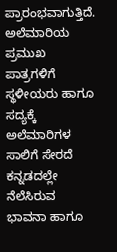ಪ್ರಾರಂಭವಾಗುತ್ತಿದೆ. ಅಲೆಮಾರಿಯ ಪ್ರಮುಖ ಪಾತ್ರಗಳಿಗೆ ಸ್ಥಳೀಯರು ಹಾಗೂ ಸದ್ಯಕ್ಕೆ ಅಲೆಮಾರಿಗಳ ಸಾಲಿಗೆ ಸೇರದೆ ಕನ್ನಡದಲ್ಲೇ ನೆಲೆಸಿರುವ ಭಾವನಾ ಹಾಗೂ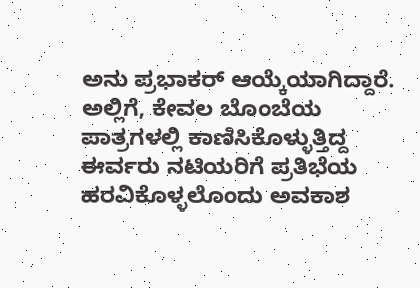ಅನು ಪ್ರಭಾಕರ್ ಆಯ್ಕೆಯಾಗಿದ್ದಾರೆ. ಅಲ್ಲಿಗೆ, ಕೇವಲ ಬೊಂಬೆಯ ಪಾತ್ರಗಳಲ್ಲಿ ಕಾಣಿಸಿಕೊಳ್ಳುತ್ತಿದ್ದ ಈರ್ವರು ನಟಿಯರಿಗೆ ಪ್ರತಿಭೆಯ ಹರವಿಕೊಳ್ಳಲೊಂದು ಅವಕಾಶ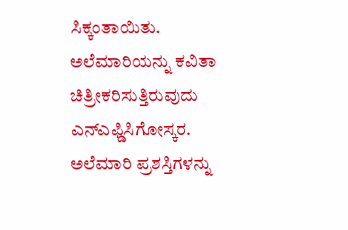ಸಿಕ್ಕಂತಾಯಿತು.
ಅಲೆಮಾರಿಯನ್ನು ಕವಿತಾ ಚಿತ್ರೀಕರಿಸುತ್ತಿರುವುದು ಎನ್ಎಫ್ಡಿಸಿಗೋಸ್ಕರ. ಅಲೆಮಾರಿ ಪ್ರಶಸ್ತಿಗಳನ್ನು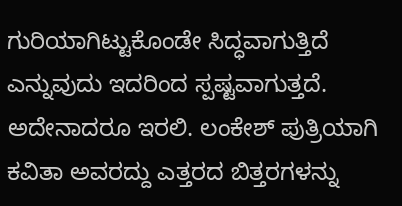ಗುರಿಯಾಗಿಟ್ಟುಕೊಂಡೇ ಸಿದ್ಧವಾಗುತ್ತಿದೆ ಎನ್ನುವುದು ಇದರಿಂದ ಸ್ಪಷ್ಟವಾಗುತ್ತದೆ. ಅದೇನಾದರೂ ಇರಲಿ. ಲಂಕೇಶ್ ಪುತ್ರಿಯಾಗಿ ಕವಿತಾ ಅವರದ್ದು ಎತ್ತರದ ಬಿತ್ತರಗಳನ್ನು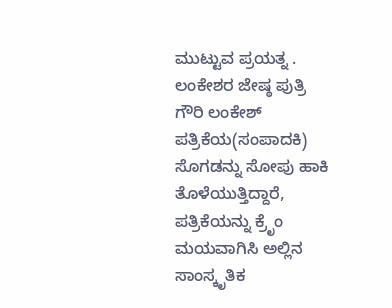ಮುಟ್ಟುವ ಪ್ರಯತ್ನ .
ಲಂಕೇಶರ ಜೇಷ್ಠ ಪುತ್ರಿ ಗೌರಿ ಲಂಕೇಶ್ ಪತ್ರಿಕೆಯ(ಸಂಪಾದಕಿ) ಸೊಗಡನ್ನು ಸೋಪು ಹಾಕಿ ತೊಳೆಯುತ್ತಿದ್ದಾರೆ, ಪತ್ರಿಕೆಯನ್ನು ಕ್ರೆೃಂ ಮಯವಾಗಿಸಿ ಅಲ್ಲಿನ ಸಾಂಸ್ಕೃತಿಕ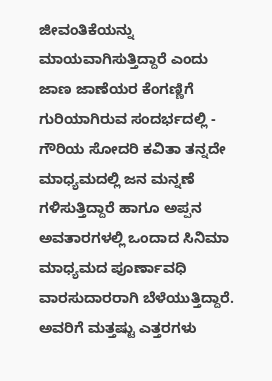ಜೀವಂತಿಕೆಯನ್ನು ಮಾಯವಾಗಿಸುತ್ತಿದ್ದಾರೆ ಎಂದು ಜಾಣ ಜಾಣೆಯರ ಕೆಂಗಣ್ಣಿಗೆ ಗುರಿಯಾಗಿರುವ ಸಂದರ್ಭದಲ್ಲಿ - ಗೌರಿಯ ಸೋದರಿ ಕವಿತಾ ತನ್ನದೇ ಮಾಧ್ಯಮದಲ್ಲಿ ಜನ ಮನ್ನಣೆ ಗಳಿಸುತ್ತಿದ್ದಾರೆ ಹಾಗೂ ಅಪ್ಪನ ಅವತಾರಗಳಲ್ಲಿ ಒಂದಾದ ಸಿನಿಮಾ ಮಾಧ್ಯಮದ ಪೂರ್ಣಾವಧಿ ವಾರಸುದಾರರಾಗಿ ಬೆಳೆಯುತ್ತಿದ್ದಾರೆ. ಅವರಿಗೆ ಮತ್ತಷ್ಟು ಎತ್ತರಗಳು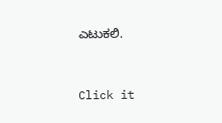ಎಟುಕಲಿ.


Click it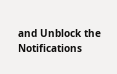and Unblock the Notifications